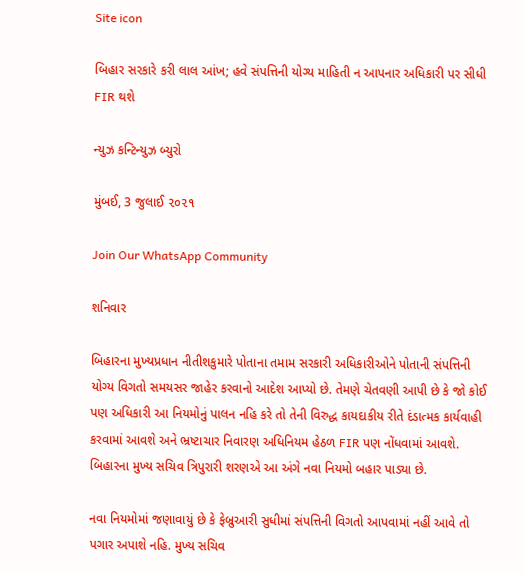Site icon

બિહાર સરકારે કરી લાલ આંખ; હવે સંપત્તિની યોગ્ય માહિતી ન આપનાર અધિકારી પર સીધી FIR થશે

ન્યુઝ કન્ટિન્યુઝ બ્યુરો

મુંબઈ, 3 જુલાઈ ૨૦૨૧

Join Our WhatsApp Community

શનિવાર

બિહારના મુખ્યપ્રધાન નીતીશકુમારે પોતાના તમામ સરકારી અધિકારીઓને પોતાની સંપત્તિની યોગ્ય વિગતો સમયસર જાહેર કરવાનો આદેશ આપ્યો છે. તેમણે ચેતવણી આપી છે કે જો કોઈ પણ અધિકારી આ નિયમોનું પાલન નહિ કરે તો તેની વિરુદ્ધ કાયદાકીય રીતે દંડાત્મક કાર્યવાહી કરવામાં આવશે અને ભ્રષ્ટાચાર નિવારણ અધિનિયમ હેઠળ FIR પણ નોંધવામાં આવશે. બિહારના મુખ્ય સચિવ ત્રિપુરારી શરણએ આ અંગે નવા નિયમો બહાર પાડ્યા છે.

નવા નિયમોમાં જણાવાયું છે કે ફેબ્રુઆરી સુધીમાં સંપત્તિની વિગતો આપવામાં નહીં આવે તો પગાર અપાશે નહિ. મુખ્ય સચિવ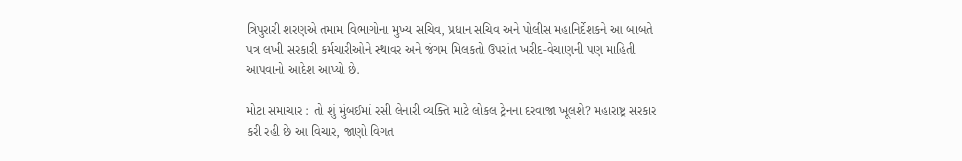ત્રિપુરારી શરણએ તમામ વિભાગોના મુખ્ય સચિવ, પ્રધાન સચિવ અને પોલીસ મહાનિર્દેશકને આ બાબતે પત્ર લખી સરકારી કર્મચારીઓને સ્થાવર અને જંગમ મિલકતો ઉપરાંત ખરીદ-વેચાણની પણ માહિતી આપવાનો આદેશ આપ્યો છે.

મોટા સમાચાર : તો શું મુંબઈમાં રસી લેનારી વ્યક્તિ માટે લોકલ ટ્રેનના દરવાજા ખૂલશે? મહારાષ્ટ્ર સરકાર કરી રહી છે આ વિચાર, જાણો વિગત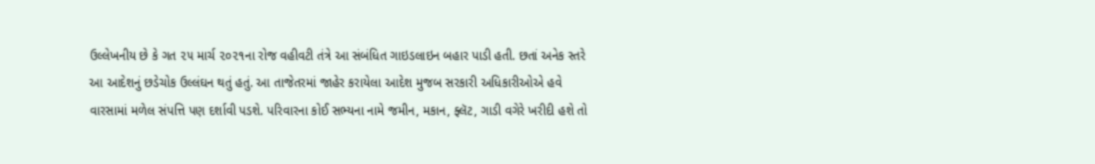ઉલ્લેખનીય છે કે ગત ૨૫ માર્ચ ૨૦૨૧ના રોજ વહીવટી તંત્રે આ સંબંધિત ગાઇડલાઇન બહાર પાડી હતી. છતાં અનેક સ્તરે આ આદેશનું છડેચોક ઉલ્લંઘન થતું હતું. આ તાજેતરમાં જાહેર કરાયેલા આદેશ મુજબ સરકારી અધિકારીઓએ હવે વારસામાં મળેલ સંપત્તિ પણ દર્શાવી પડશે. પરિવારના કોઈ સભ્યના નામે જમીન, મકાન, ફ્લૅટ, ગાડી વગેરે ખરીદી હશે તો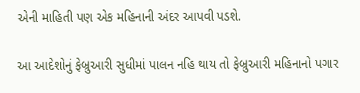એની માહિતી પણ એક મહિનાની અંદર આપવી પડશે.

આ આદેશોનું ફેબ્રુઆરી સુધીમાં પાલન નહિ થાય તો ફેબ્રુઆરી મહિનાનો પગાર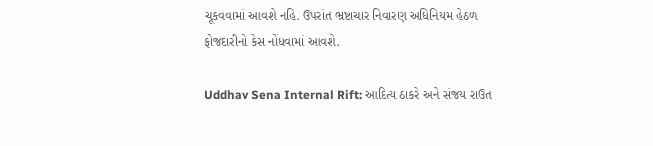ચૂકવવામાં આવશે નહિ. ઉપરાંત ભ્રષ્ટાચાર નિવારણ અધિનિયમ હેઠળ ફોજદારીનો કેસ નોંધવામાં આવશે.

Uddhav Sena Internal Rift: આદિત્ય ઠાકરે અને સંજય રાઉત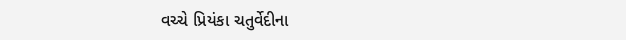વચ્ચે પ્રિયંકા ચતુર્વેદીના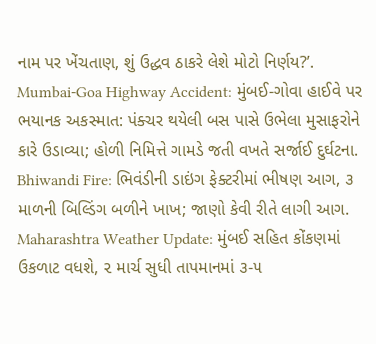નામ પર ખેંચતાણ, શું ઉદ્ધવ ઠાકરે લેશે મોટો નિર્ણય?’.
Mumbai-Goa Highway Accident: મુંબઈ-ગોવા હાઈવે પર ભયાનક અકસ્માત: પંક્ચર થયેલી બસ પાસે ઉભેલા મુસાફરોને કારે ઉડાવ્યા; હોળી નિમિત્તે ગામડે જતી વખતે સર્જાઈ દુર્ઘટના.
Bhiwandi Fire: ભિવંડીની ડાઇંગ ફેક્ટરીમાં ભીષણ આગ, ૩ માળની બિલ્ડિંગ બળીને ખાખ; જાણો કેવી રીતે લાગી આગ.
Maharashtra Weather Update: મુંબઈ સહિત કોંકણમાં ઉકળાટ વધશે, ૨ માર્ચ સુધી તાપમાનમાં ૩-૫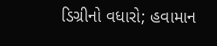ડિગ્રીનો વધારો; હવામાન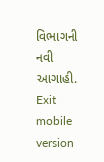વિભાગની નવી આગાહી.
Exit mobile version